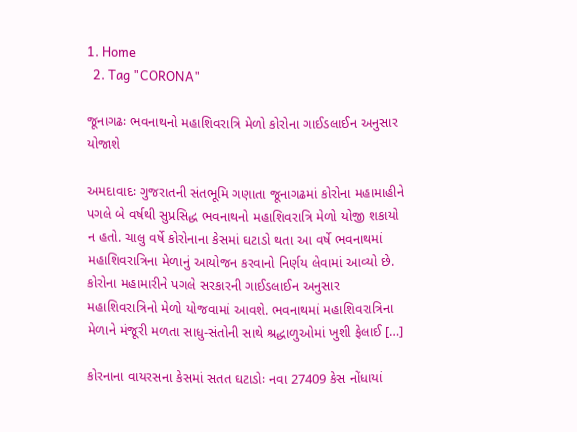1. Home
  2. Tag "CORONA"

જૂનાગઢઃ ભવનાથનો મહાશિવરાત્રિ મેળો કોરોના ગાઈડલાઈન અનુસાર યોજાશે

અમદાવાદઃ ગુજરાતની સંતભૂમિ ગણાતા જૂનાગઢમાં કોરોના મહામાહીને પગલે બે વર્ષથી સુપ્રસિદ્ધ ભવનાથનો મહાશિવરાત્રિ મેળો યોજી શકાયો ન હતો. ચાલુ વર્ષે કોરોનાના કેસમાં ઘટાડો થતા આ વર્ષે ભવનાથમાં મહાશિવરાત્રિના મેળાનું આયોજન કરવાનો નિર્ણય લેવામાં આવ્યો છે. કોરોના મહામારીને પગલે સરકારની ગાઈડલાઈન અનુસાર મહાશિવરાત્રિનો મેળો યોજવામાં આવશે. ભવનાથમાં મહાશિવરાત્રિના મેળાને મંજૂરી મળતા સાધુ-સંતોની સાથે શ્રદ્ધાળુઓમાં ખુશી ફેલાઈ […]

કોરનાના વાયરસના કેસમાં સતત ઘટાડોઃ નવા 27409 કેસ નોંધાયાં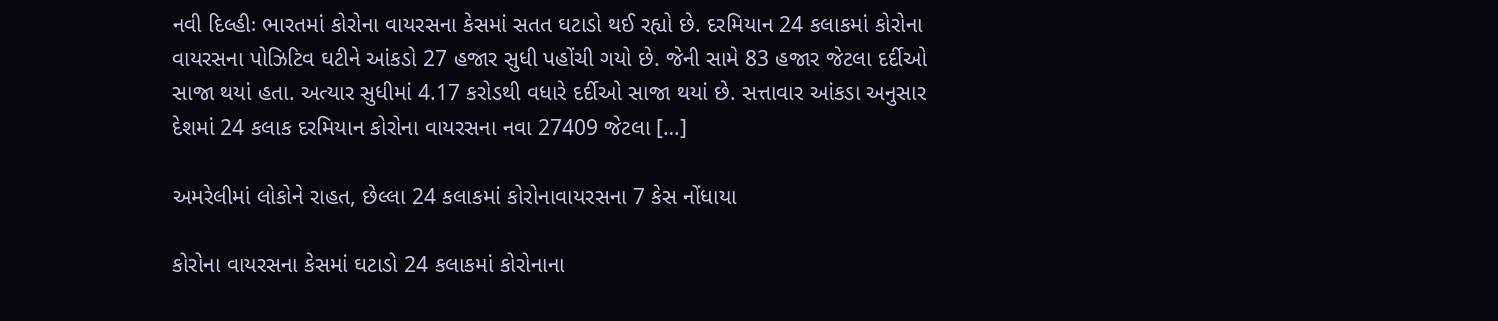નવી દિલ્હીઃ ભારતમાં કોરોના વાયરસના કેસમાં સતત ઘટાડો થઈ રહ્યો છે. દરમિયાન 24 કલાકમાં કોરોના વાયરસના પોઝિટિવ ઘટીને આંકડો 27 હજાર સુધી પહોંચી ગયો છે. જેની સામે 83 હજાર જેટલા દર્દીઓ સાજા થયાં હતા. અત્યાર સુધીમાં 4.17 કરોડથી વધારે દર્દીઓ સાજા થયાં છે. સત્તાવાર આંકડા અનુસાર દેશમાં 24 કલાક દરમિયાન કોરોના વાયરસના નવા 27409 જેટલા […]

અમરેલીમાં લોકોને રાહત, છેલ્લા 24 કલાકમાં કોરોનાવાયરસના 7 કેસ નોંધાયા

કોરોના વાયરસના કેસમાં ઘટાડો 24 કલાકમાં કોરોનાના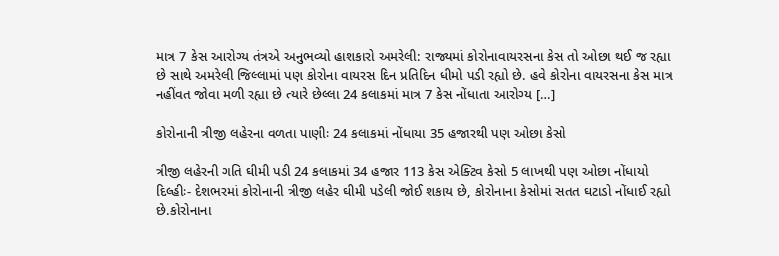માત્ર 7 કેસ આરોગ્ય તંત્રએ અનુભવ્યો હાશકારો અમરેલી: રાજ્યમાં કોરોનાવાયરસના કેસ તો ઓછા થઈ જ રહ્યા છે સાથે અમરેલી જિલ્લામાં પણ કોરોના વાયરસ દિન પ્રતિદિન ધીમો પડી રહ્યો છે. હવે કોરોના વાયરસના કેસ માત્ર નહીંવત જોવા મળી રહ્યા છે ત્યારે છેલ્લા 24 કલાકમાં માત્ર 7 કેસ નોંધાતા આરોગ્ય […]

કોરોનાની ત્રીજી લહેરના વળતા પાણીઃ 24 કલાકમાં નોંધાયા 35 હજારથી પણ ઓછા કેસો

ત્રીજી લહેરની ગતિ ઘીમી પડી 24 કલાકમાં 34 હજાર 113 કેસ એક્ટિવ કેસો 5 લાખથી પણ ઓછા નોંધાયો   દિલ્હીઃ- દેશભરમાં કોરોનાની ત્રીજી લહેર ઘીમી પડેલી જોઈ શકાય છે, કોરોનાના કેસોમાં સતત ઘટાડો નોંધાઈ રહ્યો છે.કોરોનાના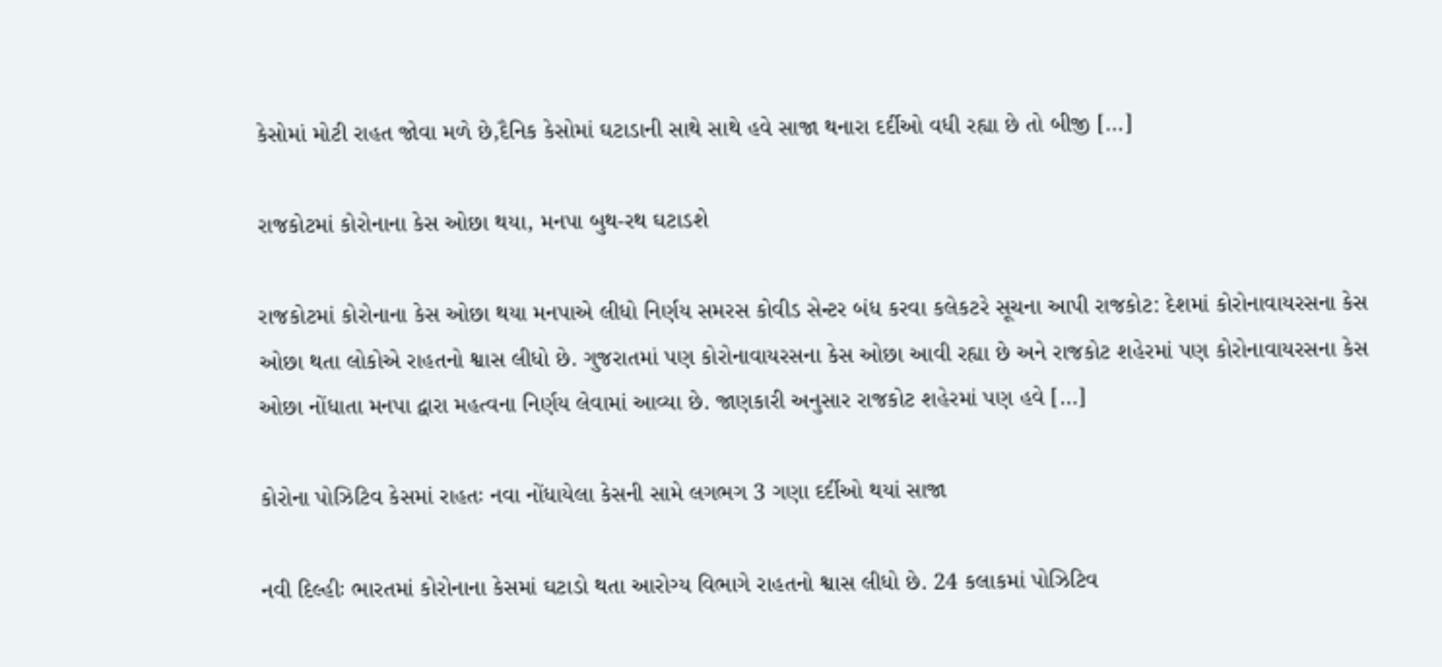કેસોમાં મોટી રાહત જોવા મળે છે,દૈનિક કેસોમાં ઘટાડાની સાથે સાથે હવે સાજા થનારા દર્દીઓ વધી રહ્યા છે તો બીજી […]

રાજકોટમાં કોરોનાના કેસ ઓછા થયા, મનપા બુથ-રથ ઘટાડશે

રાજકોટમાં કોરોનાના કેસ ઓછા થયા મનપાએ લીધો નિર્ણય સમરસ કોવીડ સેન્ટર બંધ કરવા કલેકટરે સૂચના આપી રાજકોટ: દેશમાં કોરોનાવાયરસના કેસ ઓછા થતા લોકોએ રાહતનો શ્વાસ લીધો છે. ગુજરાતમાં પણ કોરોનાવાયરસના કેસ ઓછા આવી રહ્યા છે અને રાજકોટ શહેરમાં પણ કોરોનાવાયરસના કેસ ઓછા નોંધાતા મનપા દ્વારા મહત્વના નિર્ણય લેવામાં આવ્યા છે. જાણકારી અનુસાર રાજકોટ શહેરમાં પણ હવે […]

કોરોના પોઝિટિવ કેસમાં રાહતઃ નવા નોંધાયેલા કેસની સામે લગભગ 3 ગણા દર્દીઓ થયાં સાજા

નવી દિલ્હીઃ ભારતમાં કોરોનાના કેસમાં ઘટાડો થતા આરોગ્ય વિભાગે રાહતનો શ્વાસ લીધો છે. 24 કલાકમાં પોઝિટિવ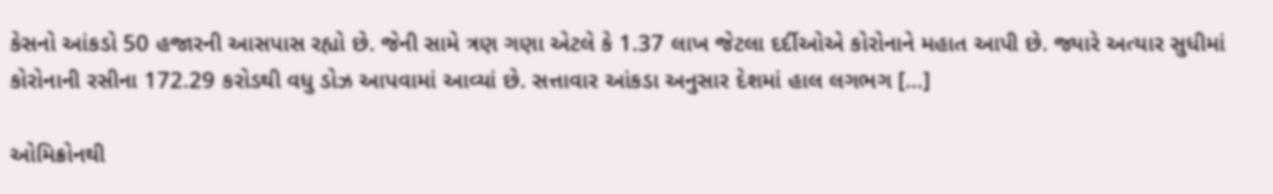કેસનો આંકડો 50 હજારની આસપાસ રહ્યો છે. જેની સામે ત્રણ ગણા એટલે કે 1.37 લાખ જેટલા દર્દીઓએ કોરોનાને મહાત આપી છે. જ્યારે અત્યાર સુધીમાં કોરોનાની રસીના 172.29 કરોડથી વધુ ડોઝ આપવામાં આવ્યાં છે. સત્તાવાર આંકડા અનુસાર દેશમાં હાલ લગભગ […]

ઓમિક્રોનથી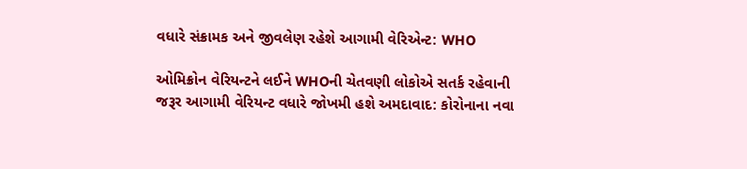વધારે સંક્રામક અને જીવલેણ રહેશે આગામી વેરિએન્ટ: WHO

ઓમિક્રોન વેરિયન્ટને લઈને WHOની ચેતવણી લોકોએ સતર્ક રહેવાની જરૂર આગામી વેરિયન્ટ વધારે જોખમી હશે અમદાવાદ: કોરોનાના નવા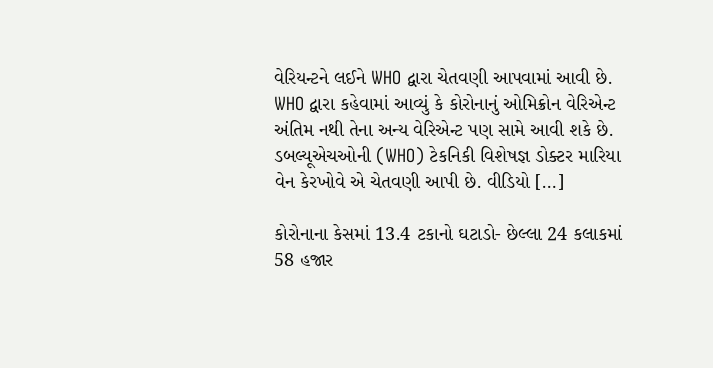વેરિયન્ટને લઈને WHO દ્વારા ચેતવણી આપવામાં આવી છે. WHO દ્વારા કહેવામાં આવ્યું કે કોરોનાનું ઓમિક્રોન વેરિએન્ટ અંતિમ નથી તેના અન્ય વેરિએન્ટ પણ સામે આવી શકે છે. ડબલ્યૂએચઓની (WHO) ટેકનિકી વિશેષજ્ઞ ડોક્ટર મારિયા વેન કેરખોવે એ ચેતવણી આપી છે. વીડિયો […]

કોરોનાના કેસમાં 13.4 ટકાનો ઘટાડો- છેલ્લા 24 કલાકમાં 58 હજાર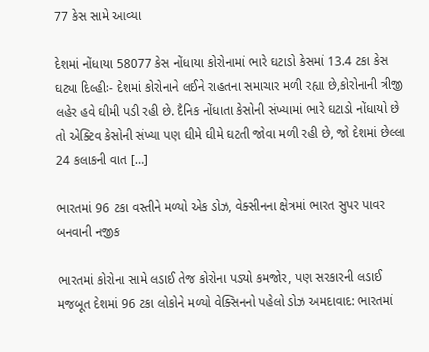77 કેસ સામે આવ્યા

દેશમાં નોંધાયા 58077 કેસ નોંધાયા કોરોનામાં ભારે ઘટાડો કેસમાં 13.4 ટકા કેસ ઘટ્યા દિલ્હીઃ- દેશમાં કોરોનાને લઈને રાહતના સમાચાર મળી રહ્યા છે,કોરોનાની ત્રીજી લહેર હવે ઘીમી પડી રહી છે. દૈનિક નોંધાતા કેસોની સંખ્યામાં ભારે ઘટાડો નોંધાયો છે તો એક્ટિવ કેસોની સંખ્યા પણ ઘીમે ઘીમે ઘટતી જોવા મળી રહી છે, જો દેશમાં છેલ્લા 24 કલાકની વાત […]

ભારતમાં 96 ટકા વસ્તીને મળ્યો એક ડોઝ, વેક્સીનના ક્ષેત્રમાં ભારત સુપર પાવર બનવાની નજીક

ભારતમાં કોરોના સામે લડાઈ તેજ કોરોના પડ્યો કમજોર, પણ સરકારની લડાઈ મજબૂત દેશમાં 96 ટકા લોકોને મળ્યો વેક્સિનનો પહેલો ડોઝ અમદાવાદ: ભારતમાં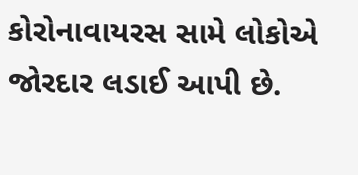કોરોનાવાયરસ સામે લોકોએ જોરદાર લડાઈ આપી છે.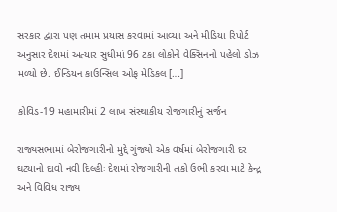સરકાર દ્વારા પણ તમામ પ્રયાસ કરવામાં આવ્યા અને મીડિયા રિપોર્ટ અનુસાર દેશમાં અત્યાર સુધીમાં 96 ટકા લોકોને વેક્સિનનો પહેલો ડોઝ મળ્યો છે. ઈન્ડિયન કાઉન્સિલ ઓફ મેડિકલ […]

કોવિડ-19 મહામારીમાં 2 લાખ સંસ્થાકીય રોજગારીનું સર્જન

રાજ્યસભામાં બેરોજગારીનો મુદ્દે ગુંજ્યો એક વર્ષમાં બેરોજગારી દર ઘટ્યાનો દાવો નવી દિલ્હીઃ દેશમાં રોજગારીની તકો ઉભી કરવા માટે કેન્દ્ર અને વિવિધ રાજ્ય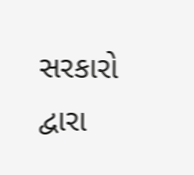સરકારો દ્વારા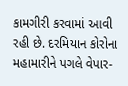કામગીરી કરવામાં આવી રહી છે. દરમિયાન કોરોના મહામારીને પગલે વેપાર-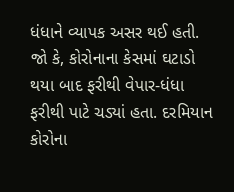ધંધાને વ્યાપક અસર થઈ હતી. જો કે, કોરોનાના કેસમાં ઘટાડો થયા બાદ ફરીથી વેપાર-ધંધા ફરીથી પાટે ચડ્યાં હતા. દરમિયાન કોરોના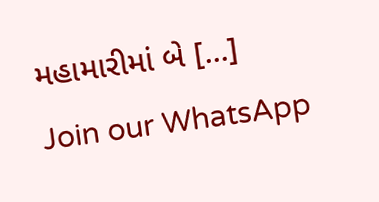મહામારીમાં બે […]
Join our WhatsApp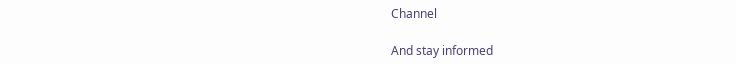Channel

And stay informed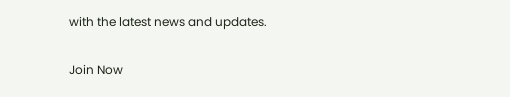with the latest news and updates.

Join Now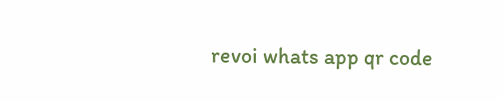revoi whats app qr code